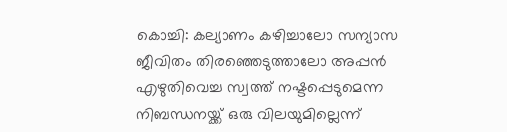കൊച്ചി: കല്യാണം കഴിച്ചാലോ സന്യാസ ജീവിതം തിരഞ്ഞെടുത്താലോ അപ്പൻ എഴുതിവെച്ച സ്വത്ത് നഷ്ടപ്പെടുമെന്ന നിബന്ധനയ്ക്ക് ഒരു വിലയുമില്ലെന്ന്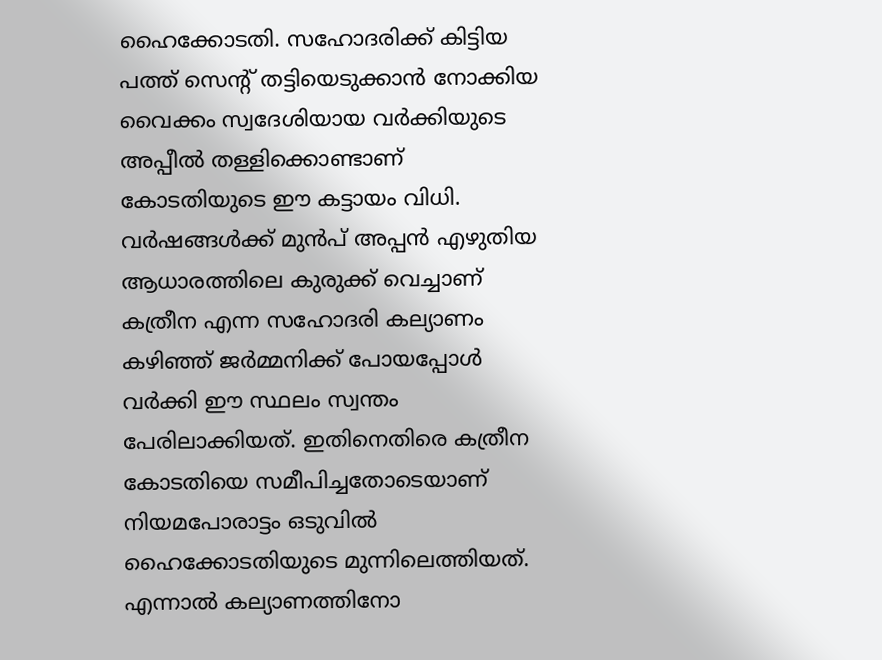ഹൈക്കോടതി. സഹോദരിക്ക് കിട്ടിയ പത്ത് സെന്റ് തട്ടിയെടുക്കാൻ നോക്കിയ വൈക്കം സ്വദേശിയായ വർക്കിയുടെ അപ്പീൽ തള്ളിക്കൊണ്ടാണ് കോടതിയുടെ ഈ കട്ടായം വിധി.
വർഷങ്ങൾക്ക് മുൻപ് അപ്പൻ എഴുതിയ ആധാരത്തിലെ കുരുക്ക് വെച്ചാണ് കത്രീന എന്ന സഹോദരി കല്യാണം കഴിഞ്ഞ് ജർമ്മനിക്ക് പോയപ്പോൾ വർക്കി ഈ സ്ഥലം സ്വന്തം പേരിലാക്കിയത്. ഇതിനെതിരെ കത്രീന കോടതിയെ സമീപിച്ചതോടെയാണ് നിയമപോരാട്ടം ഒടുവിൽ ഹൈക്കോടതിയുടെ മുന്നിലെത്തിയത്.
എന്നാൽ കല്യാണത്തിനോ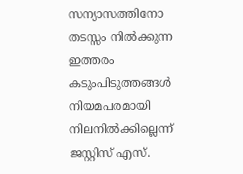സന്യാസത്തിനോ തടസ്സം നിൽക്കുന്ന ഇത്തരം കടുംപിടുത്തങ്ങൾ നിയമപരമായി നിലനിൽക്കില്ലെന്ന് ജസ്റ്റിസ് എസ്.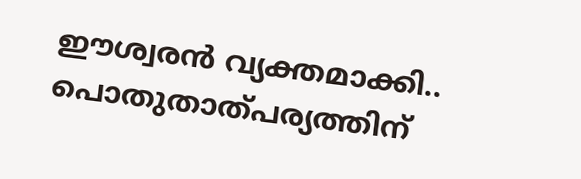ഈശ്വരൻ വ്യക്തമാക്കി.. പൊതുതാത്പര്യത്തിന്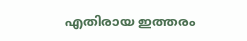എതിരായ ഇത്തരം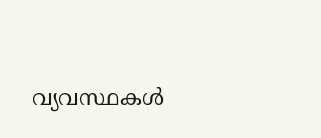വ്യവസ്ഥകൾ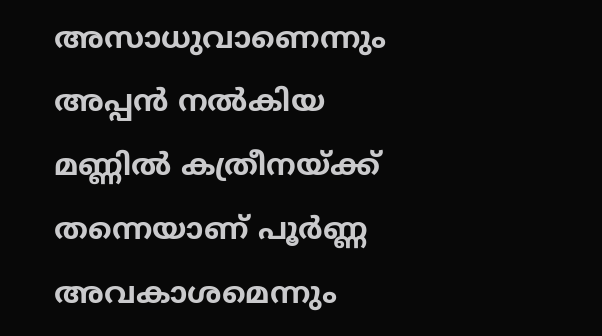അസാധുവാണെന്നും അപ്പൻ നൽകിയ മണ്ണിൽ കത്രീനയ്ക്ക് തന്നെയാണ് പൂർണ്ണ അവകാശമെന്നും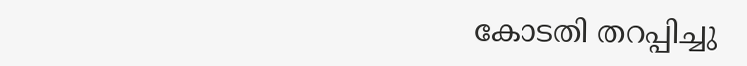കോടതി തറപ്പിച്ചു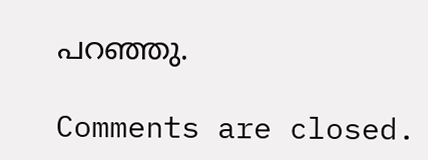പറഞ്ഞു.

Comments are closed.